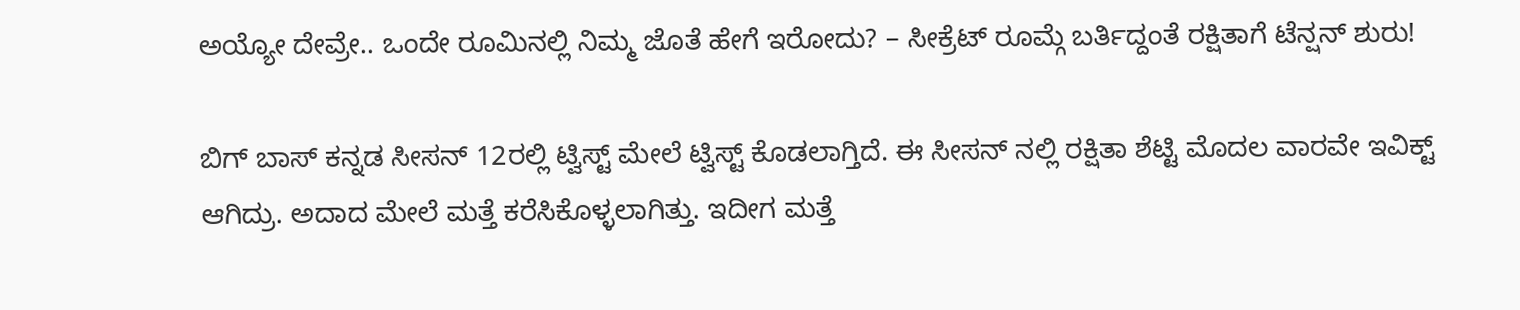ಅಯ್ಯೋ ದೇವ್ರೇ.. ಒಂದೇ ರೂಮಿನಲ್ಲಿ ನಿಮ್ಮ ಜೊತೆ ಹೇಗೆ ಇರೋದು? – ಸೀಕ್ರೆಟ್ ರೂಮ್ಗೆ ಬರ್ತಿದ್ದಂತೆ ರಕ್ಷಿತಾಗೆ ಟೆನ್ಷನ್ ಶುರು!

ಬಿಗ್ ಬಾಸ್ ಕನ್ನಡ ಸೀಸನ್ 12ರಲ್ಲಿ ಟ್ವಿಸ್ಟ್ ಮೇಲೆ ಟ್ವಿಸ್ಟ್ ಕೊಡಲಾಗ್ತಿದೆ. ಈ ಸೀಸನ್ ನಲ್ಲಿ ರಕ್ಷಿತಾ ಶೆಟ್ಟಿ ಮೊದಲ ವಾರವೇ ಇವಿಕ್ಟ್ ಆಗಿದ್ರು. ಅದಾದ ಮೇಲೆ ಮತ್ತೆ ಕರೆಸಿಕೊಳ್ಳಲಾಗಿತ್ತು. ಇದೀಗ ಮತ್ತೆ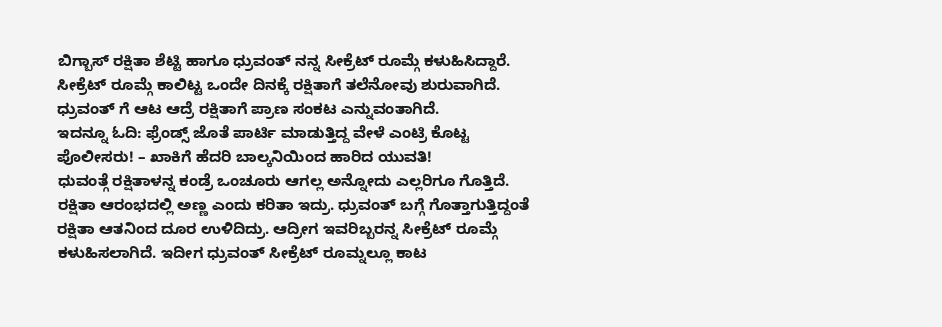ಬಿಗ್ಬಾಸ್ ರಕ್ಷಿತಾ ಶೆಟ್ಟಿ ಹಾಗೂ ಧ್ರುವಂತ್ ನನ್ನ ಸೀಕ್ರೆಟ್ ರೂಮ್ಗೆ ಕಳುಹಿಸಿದ್ದಾರೆ. ಸೀಕ್ರೆಟ್ ರೂಮ್ಗೆ ಕಾಲಿಟ್ಟ ಒಂದೇ ದಿನಕ್ಕೆ ರಕ್ಷಿತಾಗೆ ತಲೆನೋವು ಶುರುವಾಗಿದೆ. ಧ್ರುವಂತ್ ಗೆ ಆಟ ಆದ್ರೆ ರಕ್ಷಿತಾಗೆ ಪ್ರಾಣ ಸಂಕಟ ಎನ್ನುವಂತಾಗಿದೆ.
ಇದನ್ನೂ ಓದಿ: ಫ್ರೆಂಡ್ಸ್ ಜೊತೆ ಪಾರ್ಟಿ ಮಾಡುತ್ತಿದ್ದ ವೇಳೆ ಎಂಟ್ರಿ ಕೊಟ್ಟ ಪೊಲೀಸರು! – ಖಾಕಿಗೆ ಹೆದರಿ ಬಾಲ್ಕನಿಯಿಂದ ಹಾರಿದ ಯುವತಿ!
ಧುವಂತ್ಗೆ ರಕ್ಷಿತಾಳನ್ನ ಕಂಡ್ರೆ ಒಂಚೂರು ಆಗಲ್ಲ ಅನ್ನೋದು ಎಲ್ಲರಿಗೂ ಗೊತ್ತಿದೆ. ರಕ್ಷಿತಾ ಆರಂಭದಲ್ಲಿ ಅಣ್ಣ ಎಂದು ಕರಿತಾ ಇದ್ರು. ಧ್ರುವಂತ್ ಬಗ್ಗೆ ಗೊತ್ತಾಗುತ್ತಿದ್ದಂತೆ ರಕ್ಷಿತಾ ಆತನಿಂದ ದೂರ ಉಳಿದಿದ್ರು. ಆದ್ರೀಗ ಇವರಿಬ್ಬರನ್ನ ಸೀಕ್ರೆಟ್ ರೂಮ್ಗೆ ಕಳುಹಿಸಲಾಗಿದೆ. ಇದೀಗ ಧ್ರುವಂತ್ ಸೀಕ್ರೆಟ್ ರೂಮ್ನಲ್ಲೂ ಕಾಟ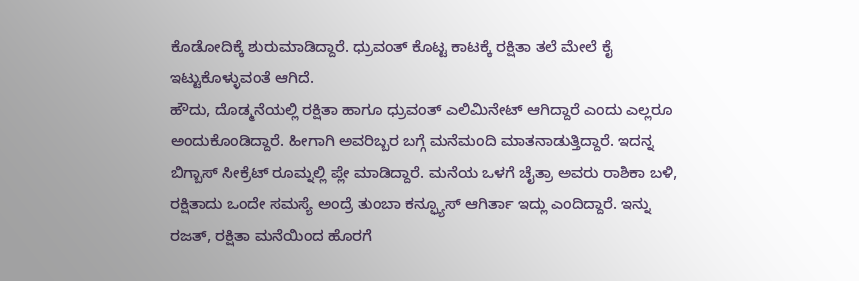ಕೊಡೋದಿಕ್ಕೆ ಶುರುಮಾಡಿದ್ದಾರೆ. ಧ್ರುವಂತ್ ಕೊಟ್ಟ ಕಾಟಕ್ಕೆ ರಕ್ಷಿತಾ ತಲೆ ಮೇಲೆ ಕೈ ಇಟ್ಟುಕೊಳ್ಳುವಂತೆ ಆಗಿದೆ.
ಹೌದು, ದೊಡ್ಮನೆಯಲ್ಲಿ ರಕ್ಷಿತಾ ಹಾಗೂ ಧ್ರುವಂತ್ ಎಲಿಮಿನೇಟ್ ಆಗಿದ್ದಾರೆ ಎಂದು ಎಲ್ಲರೂ ಅಂದುಕೊಂಡಿದ್ದಾರೆ. ಹೀಗಾಗಿ ಅವರಿಬ್ಬರ ಬಗ್ಗೆ ಮನೆಮಂದಿ ಮಾತನಾಡುತ್ತಿದ್ದಾರೆ. ಇದನ್ನ ಬಿಗ್ಬಾಸ್ ಸೀಕ್ರೆಟ್ ರೂಮ್ನಲ್ಲಿ ಪ್ಲೇ ಮಾಡಿದ್ದಾರೆ. ಮನೆಯ ಒಳಗೆ ಚೈತ್ರಾ ಅವರು ರಾಶಿಕಾ ಬಳಿ, ರಕ್ಷಿತಾದು ಒಂದೇ ಸಮಸ್ಯೆ ಅಂದ್ರೆ ತುಂಬಾ ಕನ್ಫ್ಯೂಸ್ ಆಗಿರ್ತಾ ಇದ್ಲು ಎಂದಿದ್ದಾರೆ. ಇನ್ನು ರಜತ್, ರಕ್ಷಿತಾ ಮನೆಯಿಂದ ಹೊರಗೆ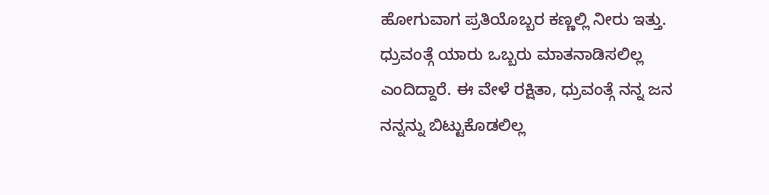ಹೋಗುವಾಗ ಪ್ರತಿಯೊಬ್ಬರ ಕಣ್ಣಲ್ಲಿ ನೀರು ಇತ್ತು. ಧ್ರುವಂತ್ಗೆ ಯಾರು ಒಬ್ಬರು ಮಾತನಾಡಿಸಲಿಲ್ಲ ಎಂದಿದ್ದಾರೆ. ಈ ವೇಳೆ ರಕ್ಷಿತಾ, ಧ್ರುವಂತ್ಗೆ ನನ್ನ ಜನ ನನ್ನನ್ನು ಬಿಟ್ಟುಕೊಡಲಿಲ್ಲ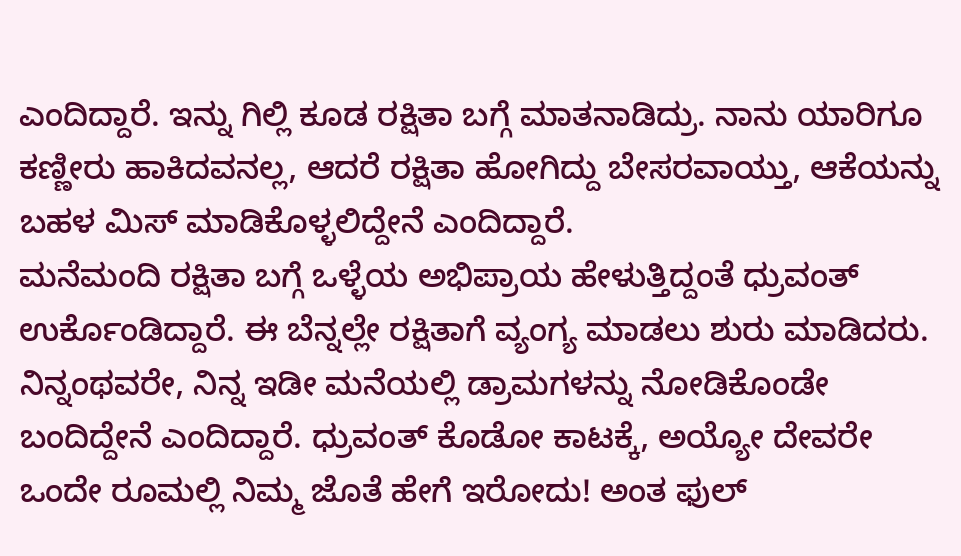ಎಂದಿದ್ದಾರೆ. ಇನ್ನು ಗಿಲ್ಲಿ ಕೂಡ ರಕ್ಷಿತಾ ಬಗ್ಗೆ ಮಾತನಾಡಿದ್ರು. ನಾನು ಯಾರಿಗೂ ಕಣ್ಣೀರು ಹಾಕಿದವನಲ್ಲ, ಆದರೆ ರಕ್ಷಿತಾ ಹೋಗಿದ್ದು ಬೇಸರವಾಯ್ತು, ಆಕೆಯನ್ನು ಬಹಳ ಮಿಸ್ ಮಾಡಿಕೊಳ್ಳಲಿದ್ದೇನೆ ಎಂದಿದ್ದಾರೆ.
ಮನೆಮಂದಿ ರಕ್ಷಿತಾ ಬಗ್ಗೆ ಒಳ್ಳೆಯ ಅಭಿಪ್ರಾಯ ಹೇಳುತ್ತಿದ್ದಂತೆ ಧ್ರುವಂತ್ ಉರ್ಕೊಂಡಿದ್ದಾರೆ. ಈ ಬೆನ್ನಲ್ಲೇ ರಕ್ಷಿತಾಗೆ ವ್ಯಂಗ್ಯ ಮಾಡಲು ಶುರು ಮಾಡಿದರು. ನಿನ್ನಂಥವರೇ, ನಿನ್ನ ಇಡೀ ಮನೆಯಲ್ಲಿ ಡ್ರಾಮಗಳನ್ನು ನೋಡಿಕೊಂಡೇ ಬಂದಿದ್ದೇನೆ ಎಂದಿದ್ದಾರೆ. ಧ್ರುವಂತ್ ಕೊಡೋ ಕಾಟಕ್ಕೆ, ಅಯ್ಯೋ ದೇವರೇ ಒಂದೇ ರೂಮಲ್ಲಿ ನಿಮ್ಮ ಜೊತೆ ಹೇಗೆ ಇರೋದು! ಅಂತ ಫುಲ್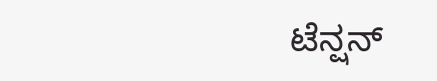ಟೆನ್ಷನ್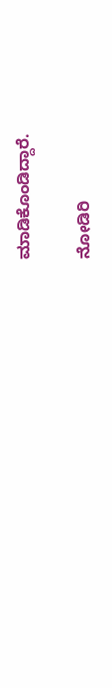ಮಾಡಿಕೊಂಡಿದ್ದಾರೆ.

ನೋಡಿರಿ